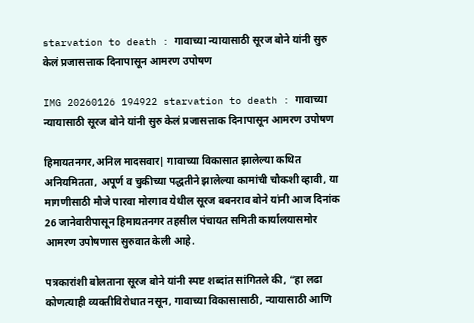starvation to death : गावाच्या न्यायासाठी सूरज बोने यांनी सुरु केलं प्रजासत्ताक दिनापासून आमरण उपोषण

IMG 20260126 194922 starvation to death : गावाच्या न्यायासाठी सूरज बोने यांनी सुरु केलं प्रजासत्ताक दिनापासून आमरण उपोषण

हिमायतनगर,अनिल मादसवार| गावाच्या विकासात झालेल्या कथित अनियमितता, अपूर्ण व चुकीच्या पद्धतीने झालेल्या कामांची चौकशी व्हावी, या मागणीसाठी मौजे पारवा मोरगाव येथील सूरज बबनराव बोने यांनी आज दिनांक 26 जानेवारीपासून हिमायतनगर तहसील पंचायत समिती कार्यालयासमोर आमरण उपोषणास सुरुवात केली आहे.

पत्रकारांशी बोलताना सूरज बोने यांनी स्पष्ट शब्दांत सांगितले की, “हा लढा कोणत्याही व्यक्तीविरोधात नसून, गावाच्या विकासासाठी, न्यायासाठी आणि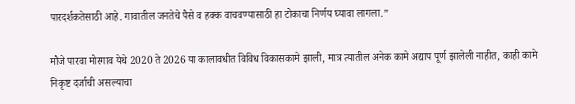पारदर्शकतेसाठी आहे. गावातील जनतेचे पैसे व हक्क वाचवण्यासाठी हा टोकाचा निर्णय घ्यावा लागला.”

मौजे पारवा मोरगाव येथे 2020 ते 2026 या कालावधीत विविध विकासकामे झाली, मात्र त्यातील अनेक कामे अद्याप पूर्ण झालेली नाहीत, काही कामे निकृष्ट दर्जाची असल्याचा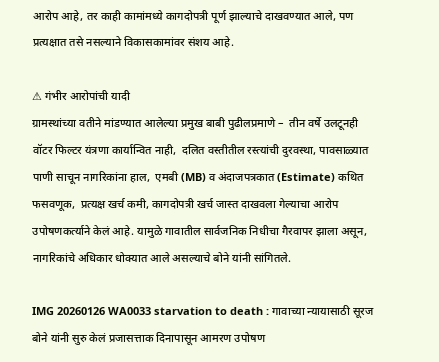आरोप आहे, तर काही कामांमध्ये कागदोपत्री पूर्ण झाल्याचे दाखवण्यात आले, पण प्रत्यक्षात तसे नसल्याने विकासकामांवर संशय आहे.

⚠ गंभीर आरोपांची यादी
ग्रामस्थांच्या वतीने मांडण्यात आलेल्या प्रमुख बाबी पुढीलप्रमाणे –  तीन वर्षे उलटूनही वॉटर फिल्टर यंत्रणा कार्यान्वित नाही,  दलित वस्तीतील रस्त्यांची दुरवस्था, पावसाळ्यात पाणी साचून नागरिकांना हाल,  एमबी (MB) व अंदाजपत्रकात (Estimate) कथित फसवणूक,  प्रत्यक्ष खर्च कमी, कागदोपत्री खर्च जास्त दाखवला गेल्याचा आरोप उपोषणकर्त्याने केलं आहे. यामुळे गावातील सार्वजनिक निधीचा गैरवापर झाला असून, नागरिकांचे अधिकार धोक्यात आले असल्याचे बोने यांनी सांगितले.

IMG 20260126 WA0033 starvation to death : गावाच्या न्यायासाठी सूरज बोने यांनी सुरु केलं प्रजासत्ताक दिनापासून आमरण उपोषण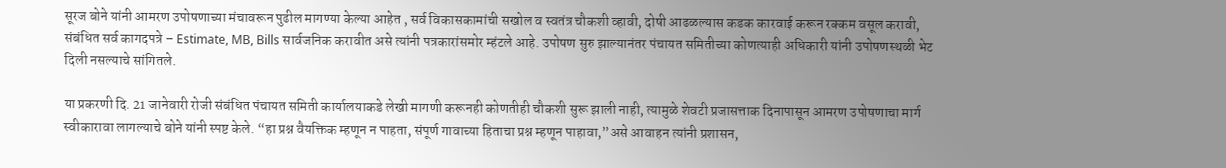सूरज बोने यांनी आमरण उपोषणाच्या मंचावरून पुढील मागण्या केल्या आहेत , सर्व विकासकामांची सखोल व स्वतंत्र चौकशी व्हावी, दोषी आढळल्यास कडक कारवाई करून रक्कम वसूल करावी, संबंधित सर्व कागदपत्रे – Estimate, MB, Bills सार्वजनिक करावीत असे त्यांनी पत्रकारांसमोर म्हंटले आहे. उपोषण सुरु झाल्यानंतर पंचायत समितीच्या कोणत्याही अधिकारी यांनी उपोषणस्थळी भेट दिली नसल्याचे सांगितले.

या प्रकरणी दि. 21 जानेवारी रोजी संबंधित पंचायत समिती कार्यालयाकडे लेखी मागणी करूनही कोणतीही चौकशी सुरू झाली नाही, त्यामुळे शेवटी प्रजासत्ताक दिनापासून आमरण उपोषणाचा मार्ग स्वीकारावा लागल्याचे बोने यांनी स्पष्ट केले. “हा प्रश्न वैयक्तिक म्हणून न पाहता, संपूर्ण गावाच्या हिताचा प्रश्न म्हणून पाहावा,”असे आवाहन त्यांनी प्रशासन,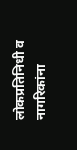लोकप्रतिनिधी व नागरिकांना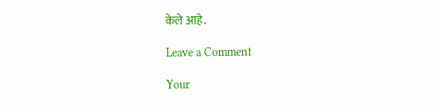केले आहे.

Leave a Comment

Your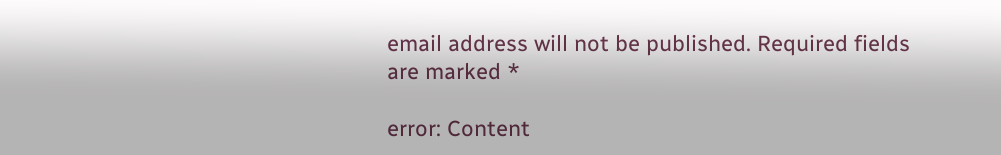email address will not be published. Required fields are marked *

error: Content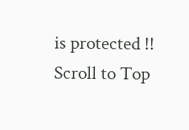is protected !!
Scroll to Top